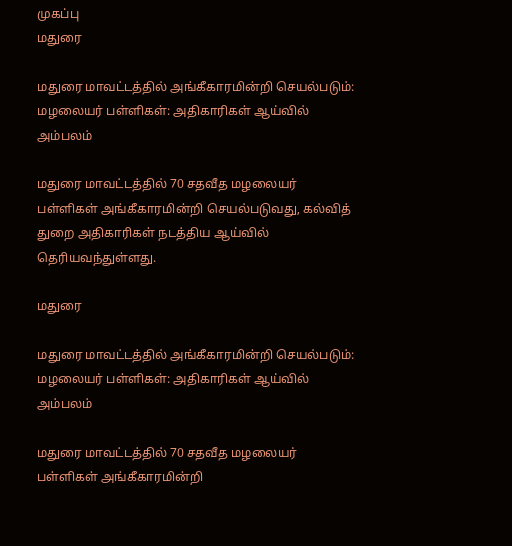முகப்பு
மதுரை

மதுரை மாவட்டத்தில் அங்கீகாரமின்றி செயல்படும்: மழலையர் பள்ளிகள்: அதிகாரிகள் ஆய்வில் அம்பலம்

மதுரை மாவட்டத்தில் 70 சதவீத மழலையர் பள்ளிகள் அங்கீகாரமின்றி செயல்படுவது, கல்வித் துறை அதிகாரிகள் நடத்திய ஆய்வில் தெரியவந்துள்ளது.

மதுரை

மதுரை மாவட்டத்தில் அங்கீகாரமின்றி செயல்படும்: மழலையர் பள்ளிகள்: அதிகாரிகள் ஆய்வில் அம்பலம்

மதுரை மாவட்டத்தில் 70 சதவீத மழலையர் பள்ளிகள் அங்கீகாரமின்றி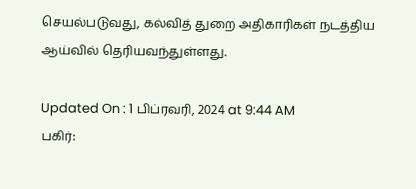செயல்படுவது, கல்வித் துறை அதிகாரிகள் நடத்திய ஆய்வில் தெரியவந்துள்ளது.

Updated On : 1 பிப்ரவரி, 2024 at 9:44 AM
பகிர்: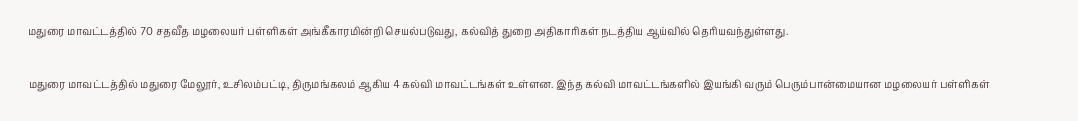மதுரை மாவட்டத்தில் 70 சதவீத மழலையர் பள்ளிகள் அங்கீகாரமின்றி செயல்படுவது, கல்வித் துறை அதிகாரிகள் நடத்திய ஆய்வில் தெரியவந்துள்ளது.

மதுரை மாவட்டத்தில் மதுரை மேலூர், உசிலம்பட்டி, திருமங்கலம் ஆகிய 4 கல்வி மாவட்டங்கள் உள்ளன. இந்த கல்வி மாவட்டங்களில் இயங்கி வரும் பெரும்பான்மையான மழலையர் பள்ளிகள்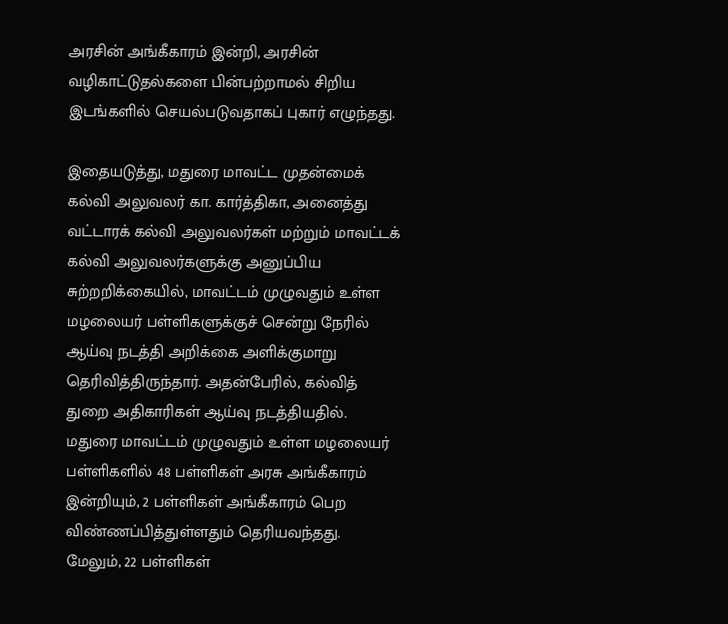அரசின் அங்கீகாரம் இன்றி, அரசின் வழிகாட்டுதல்களை பின்பற்றாமல் சிறிய இடங்களில் செயல்படுவதாகப் புகார் எழுந்தது.

இதையடுத்து, மதுரை மாவட்ட முதன்மைக் கல்வி அலுவலர் கா. கார்த்திகா, அனைத்து வட்டாரக் கல்வி அலுவலர்கள் மற்றும் மாவட்டக் கல்வி அலுவலர்களுக்கு அனுப்பிய சுற்றறிக்கையில், மாவட்டம் முழுவதும் உள்ள மழலையர் பள்ளிகளுக்குச் சென்று நேரில் ஆய்வு நடத்தி அறிக்கை அளிக்குமாறு தெரிவித்திருந்தார். அதன்பேரில், கல்வித் துறை அதிகாரிகள் ஆய்வு நடத்தியதில். மதுரை மாவட்டம் முழுவதும் உள்ள மழலையர் பள்ளிகளில் 48 பள்ளிகள் அரசு அங்கீகாரம் இன்றியும், 2 பள்ளிகள் அங்கீகாரம் பெற விண்ணப்பித்துள்ளதும் தெரியவந்தது. மேலும், 22 பள்ளிகள்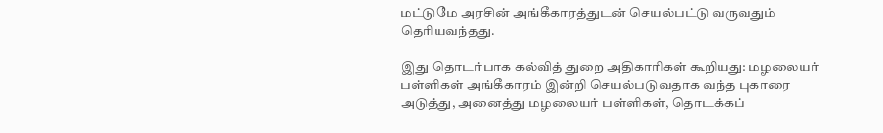மட்டுமே அரசின் அங்கீகாரத்துடன் செயல்பட்டு வருவதும் தெரியவந்தது.

இது தொடர்பாக கல்வித் துறை அதிகாரிகள் கூறியது: மழலையர் பள்ளிகள் அங்கீகாரம் இன்றி செயல்படுவதாக வந்த புகாரை அடுத்து, அனைத்து மழலையர் பள்ளிகள், தொடக்கப்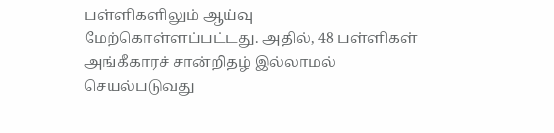பள்ளிகளிலும் ஆய்வு மேற்கொள்ளப்பட்டது. அதில், 48 பள்ளிகள் அங்கீகாரச் சான்றிதழ் இல்லாமல் செயல்படுவது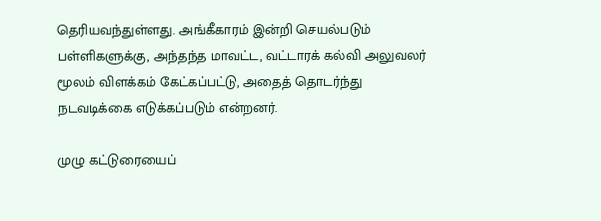தெரியவந்துள்ளது. அங்கீகாரம் இன்றி செயல்படும் பள்ளிகளுக்கு, அந்தந்த மாவட்ட, வட்டாரக் கல்வி அலுவலர் மூலம் விளக்கம் கேட்கப்பட்டு, அதைத் தொடர்ந்து நடவடிக்கை எடுக்கப்படும் என்றனர்.

முழு கட்டுரையைப்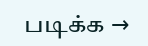படிக்க →